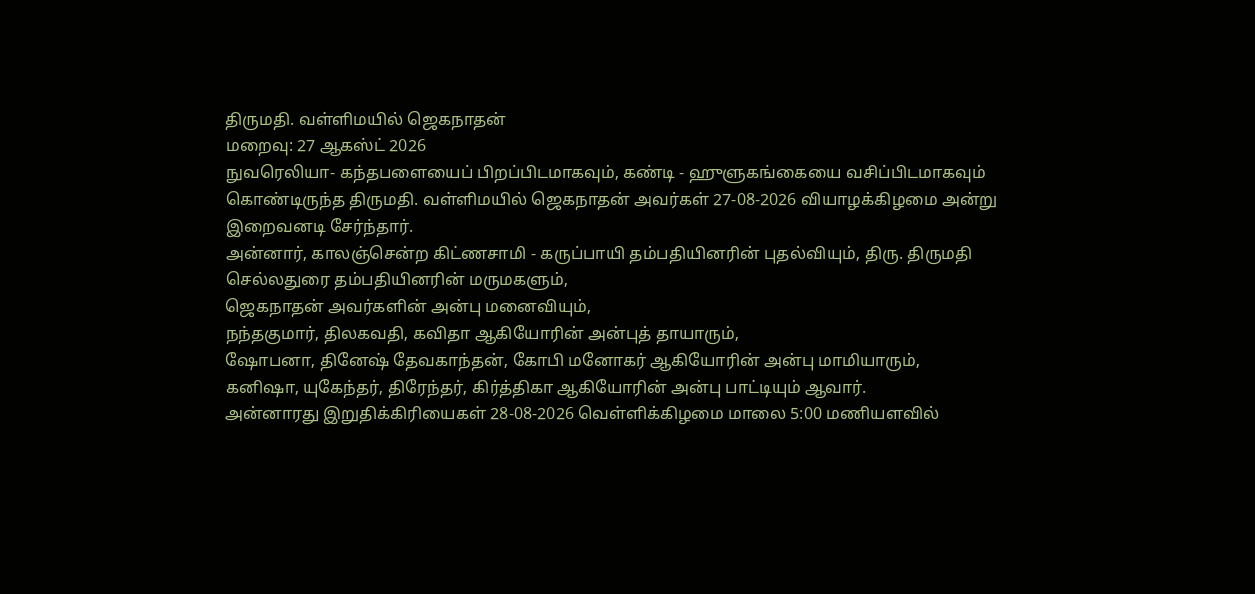திருமதி. வள்ளிமயில் ஜெகநாதன்
மறைவு: 27 ஆகஸ்ட் 2026
நுவரெலியா- கந்தபளையைப் பிறப்பிடமாகவும், கண்டி - ஹுளுகங்கையை வசிப்பிடமாகவும் கொண்டிருந்த திருமதி. வள்ளிமயில் ஜெகநாதன் அவர்கள் 27-08-2026 வியாழக்கிழமை அன்று இறைவனடி சேர்ந்தார்.
அன்னார், காலஞ்சென்ற கிட்ணசாமி - கருப்பாயி தம்பதியினரின் புதல்வியும், திரு. திருமதி செல்லதுரை தம்பதியினரின் மருமகளும்,
ஜெகநாதன் அவர்களின் அன்பு மனைவியும்,
நந்தகுமார், திலகவதி, கவிதா ஆகியோரின் அன்புத் தாயாரும்,
ஷோபனா, தினேஷ் தேவகாந்தன், கோபி மனோகர் ஆகியோரின் அன்பு மாமியாரும்,
கனிஷா, யுகேந்தர், திரேந்தர், கிர்த்திகா ஆகியோரின் அன்பு பாட்டியும் ஆவார்.
அன்னாரது இறுதிக்கிரியைகள் 28-08-2026 வெள்ளிக்கிழமை மாலை 5:00 மணியளவில்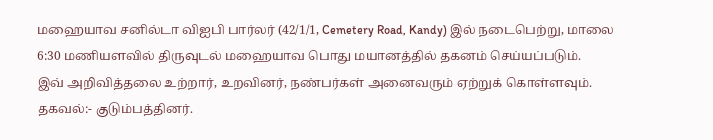மஹையாவ சனில்டா விஐபி பார்லர் (42/1/1, Cemetery Road, Kandy) இல் நடைபெற்று, மாலை 6:30 மணியளவில் திருவுடல் மஹையாவ பொது மயானத்தில் தகனம் செய்யப்படும்.
இவ் அறிவித்தலை உற்றார், உறவினர், நண்பர்கள் அனைவரும் ஏற்றுக் கொள்ளவும்.
தகவல்:- குடும்பத்தினர்.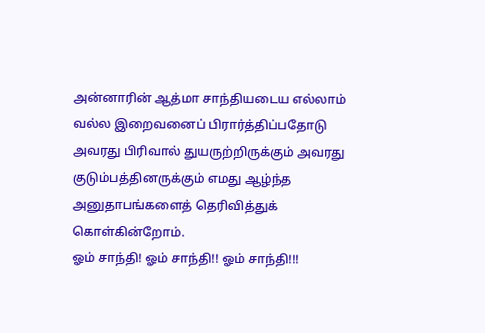அன்னாரின் ஆத்மா சாந்தியடைய எல்லாம் வல்ல இறைவனைப் பிரார்த்திப்பதோடு அவரது பிரிவால் துயருற்றிருக்கும் அவரது குடும்பத்தினருக்கும் எமது ஆழ்ந்த அனுதாபங்களைத் தெரிவித்துக் கொள்கின்றோம்.
ஓம் சாந்தி! ஓம் சாந்தி!! ஓம் சாந்தி!!!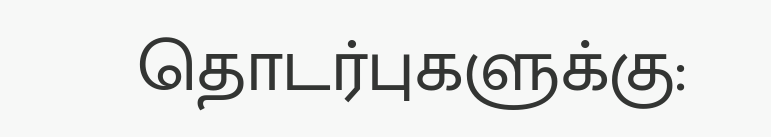தொடர்புகளுக்கு: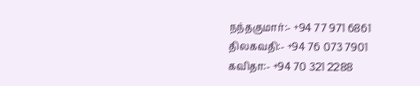நந்தகுமார்:- +94 77 971 6861
திலகவதி:- +94 76 073 7901
கவிதா:- +94 70 321 2288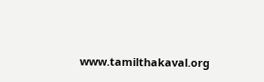www.tamilthakaval.org